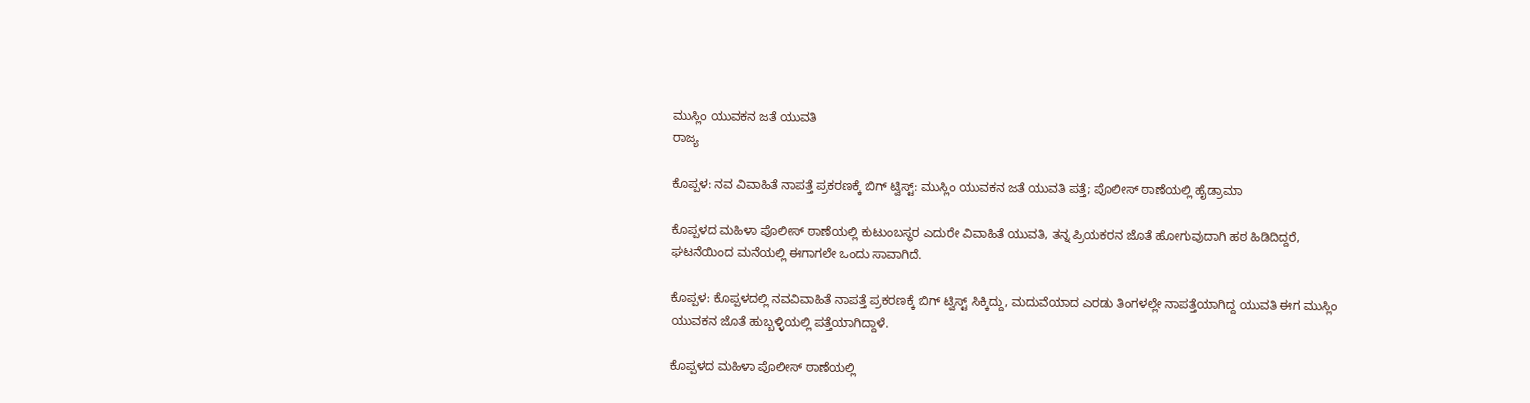ಮುಸ್ಲಿಂ ಯುವಕನ ಜತೆ ಯುವತಿ
ರಾಜ್ಯ

ಕೊಪ್ಪಳ: ನವ ವಿವಾಹಿತೆ ನಾಪತ್ತೆ ಪ್ರಕರಣಕ್ಕೆ ಬಿಗ್ ಟ್ವಿಸ್ಟ್: ಮುಸ್ಲಿಂ ಯುವಕನ ಜತೆ ಯುವತಿ ಪತ್ತೆ; ಪೊಲೀಸ್ ಠಾಣೆಯಲ್ಲಿ ಹೈಡ್ರಾಮಾ

ಕೊಪ್ಪಳದ ಮಹಿಳಾ ಪೊಲೀಸ್ ಠಾಣೆಯಲ್ಲಿ ಕುಟುಂಬಸ್ಥರ ಎದುರೇ ವಿವಾಹಿತೆ ಯುವತಿ, ತನ್ನ ಪ್ರಿಯಕರನ ಜೊತೆ ಹೋಗುವುದಾಗಿ ಹಠ ಹಿಡಿದಿದ್ದರೆ, ಘಟನೆಯಿಂದ ಮನೆಯಲ್ಲಿ ಈಗಾಗಲೇ ಒಂದು ಸಾವಾಗಿದೆ.

ಕೊಪ್ಪಳ: ಕೊಪ್ಪಳದಲ್ಲಿ ನವವಿವಾಹಿತೆ ನಾಪತ್ತೆ ಪ್ರಕರಣಕ್ಕೆ ಬಿಗ್ ಟ್ವಿಸ್ಟ್ ಸಿಕ್ಕಿದ್ದು, ಮದುವೆಯಾದ ಎರಡು ತಿಂಗಳಲ್ಲೇ ನಾಪತ್ತೆಯಾಗಿದ್ದ ಯುವತಿ ಈಗ ಮುಸ್ಲಿಂ ಯುವಕನ ಜೊತೆ ಹುಬ್ಬಳ್ಳಿಯಲ್ಲಿ ಪತ್ತೆಯಾಗಿದ್ದಾಳೆ.

ಕೊಪ್ಪಳದ ಮಹಿಳಾ ಪೊಲೀಸ್ ಠಾಣೆಯಲ್ಲಿ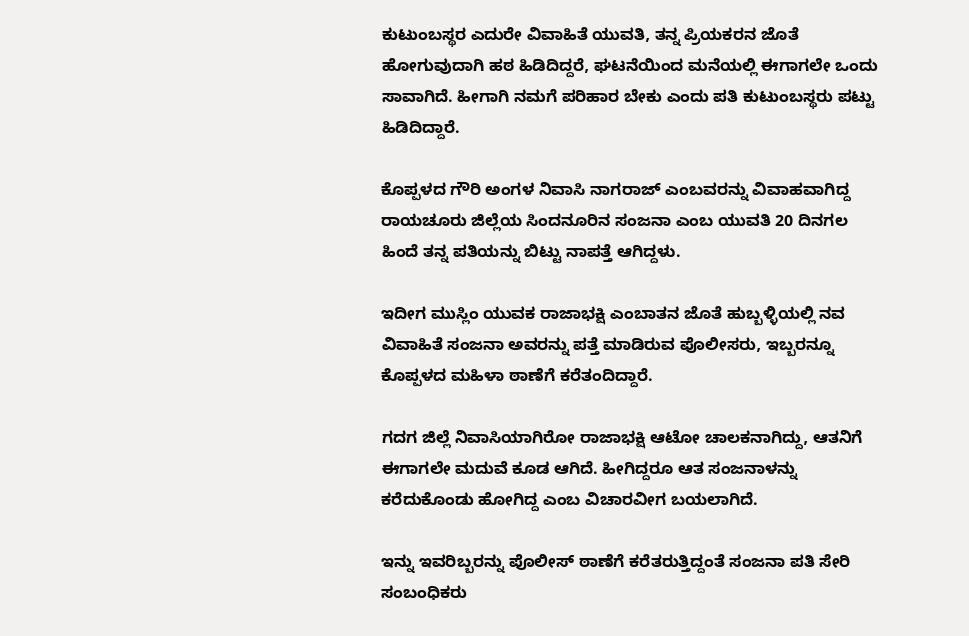ಕುಟುಂಬಸ್ಥರ ಎದುರೇ ವಿವಾಹಿತೆ ಯುವತಿ, ತನ್ನ ಪ್ರಿಯಕರನ ಜೊತೆ ಹೋಗುವುದಾಗಿ ಹಠ ಹಿಡಿದಿದ್ದರೆ, ಘಟನೆಯಿಂದ ಮನೆಯಲ್ಲಿ ಈಗಾಗಲೇ ಒಂದು ಸಾವಾಗಿದೆ. ಹೀಗಾಗಿ ನಮಗೆ ಪರಿಹಾರ ಬೇಕು ಎಂದು ಪತಿ ಕುಟುಂಬಸ್ಥರು ಪಟ್ಟು ಹಿಡಿದಿದ್ದಾರೆ.

ಕೊಪ್ಪಳದ ಗೌರಿ ಅಂಗಳ ನಿವಾಸಿ ನಾಗರಾಜ್ ಎಂಬವರನ್ನು ವಿವಾಹವಾಗಿದ್ದ ರಾಯಚೂರು ಜಿಲ್ಲೆಯ ಸಿಂದನೂರಿನ ಸಂಜನಾ ಎಂಬ ಯುವತಿ 20 ದಿನಗಲ ಹಿಂದೆ ತನ್ನ ಪತಿಯನ್ನು ಬಿಟ್ಟು ನಾಪತ್ತೆ ಆಗಿದ್ದಳು.

ಇದೀಗ ಮುಸ್ಲಿಂ ಯುವಕ ರಾಜಾಭಕ್ಷಿ ಎಂಬಾತನ ಜೊತೆ ಹುಬ್ಬಳ್ಳಿಯಲ್ಲಿ ನವ ವಿವಾಹಿತೆ ಸಂಜನಾ ಅವರನ್ನು ಪತ್ತೆ ಮಾಡಿರುವ ಪೊಲೀಸರು, ಇಬ್ಬರನ್ನೂ ಕೊಪ್ಪಳದ ಮಹಿಳಾ ಠಾಣೆಗೆ ಕರೆತಂದಿದ್ದಾರೆ.

ಗದಗ ಜಿಲ್ಲೆ ನಿವಾಸಿಯಾಗಿರೋ ರಾಜಾಭಕ್ಷಿ ಆಟೋ ಚಾಲಕನಾಗಿದ್ದು, ಆತನಿಗೆ ಈಗಾಗಲೇ ಮದುವೆ ಕೂಡ ಆಗಿದೆ. ಹೀಗಿದ್ದರೂ ಆತ ಸಂಜನಾಳನ್ನು ಕರೆದುಕೊಂಡು ಹೋಗಿದ್ದ ಎಂಬ ವಿಚಾರವೀಗ ಬಯಲಾಗಿದೆ.

ಇನ್ನು ಇವರಿಬ್ಬರನ್ನು ಪೊಲೀಸ್ ಠಾಣೆಗೆ ಕರೆತರುತ್ತಿದ್ದಂತೆ ಸಂಜನಾ ಪತಿ ಸೇರಿ ಸಂಬಂಧಿಕರು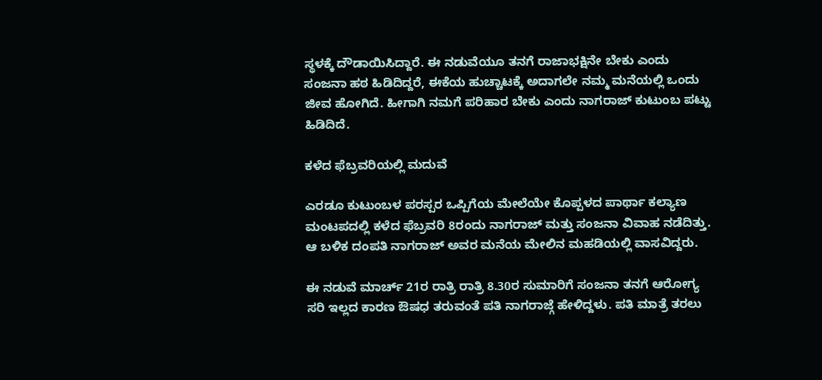ಸ್ಥಳಕ್ಕೆ ದೌಡಾಯಿಸಿದ್ದಾರೆ. ಈ ನಡುವೆಯೂ ತನಗೆ ರಾಜಾಭಕ್ಷಿನೇ ಬೇಕು ಎಂದು ಸಂಜನಾ ಹಠ ಹಿಡಿದಿದ್ದರೆ, ಈಕೆಯ ಹುಚ್ಚಾಟಕ್ಕೆ ಅದಾಗಲೇ ನಮ್ಮ ಮನೆಯಲ್ಲಿ ಒಂದು ಜೀವ ಹೋಗಿದೆ. ಹೀಗಾಗಿ ನಮಗೆ ಪರಿಹಾರ ಬೇಕು ಎಂದು ನಾಗರಾಜ್ ಕುಟುಂಬ ಪಟ್ಟು ಹಿಡಿದಿದೆ.

ಕಳೆದ ಫೆಬ್ರವರಿಯಲ್ಲಿ ಮದುವೆ

ಎರಡೂ ಕುಟುಂಬಳ ಪರಸ್ಪರ ಒಪ್ಪಿಗೆಯ ಮೇಲೆಯೇ ಕೊಪ್ಪಳದ ಪಾರ್ಥಾ ಕಲ್ಯಾಣ ಮಂಟಪದಲ್ಲಿ ಕಳೆದ ಫೆಬ್ರವರಿ 8ರಂದು ನಾಗರಾಜ್ ಮತ್ತು ಸಂಜನಾ ವಿವಾಹ ನಡೆದಿತ್ತು. ಆ ಬಳಿಕ ದಂಪತಿ ನಾಗರಾಜ್ ಅವರ ಮನೆಯ ಮೇಲಿನ ಮಹಡಿಯಲ್ಲಿ ವಾಸವಿದ್ದರು.

ಈ ನಡುವೆ ಮಾರ್ಚ್ 21ರ ರಾತ್ರಿ ರಾತ್ರಿ 8.30ರ ಸುಮಾರಿಗೆ ಸಂಜನಾ ತನಗೆ ಆರೋಗ್ಯ ಸರಿ ಇಲ್ಲದ ಕಾರಣ ಔಷಧ ತರುವಂತೆ ಪತಿ ನಾಗರಾಜ್ಗೆ ಹೇಳಿದ್ದಳು. ಪತಿ ಮಾತ್ರೆ ತರಲು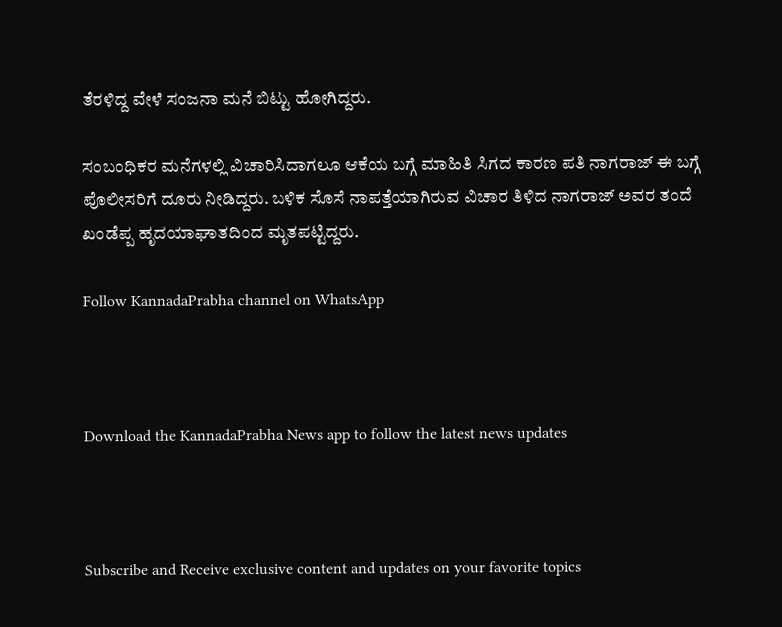ತೆರಳಿದ್ದ ವೇಳೆ ಸಂಜನಾ ಮನೆ ಬಿಟ್ಟು ಹೋಗಿದ್ದರು.

ಸಂಬಂಧಿಕರ ಮನೆಗಳಲ್ಲಿ ವಿಚಾರಿಸಿದಾಗಲೂ ಆಕೆಯ ಬಗ್ಗೆ ಮಾಹಿತಿ ಸಿಗದ ಕಾರಣ ಪತಿ ನಾಗರಾಜ್ ಈ ಬಗ್ಗೆ ಪೊಲೀಸರಿಗೆ ದೂರು ನೀಡಿದ್ದರು. ಬಳಿಕ ಸೊಸೆ ನಾಪತ್ತೆಯಾಗಿರುವ ವಿಚಾರ ತಿಳಿದ ನಾಗರಾಜ್ ಅವರ ತಂದೆ ಖಂಡೆಪ್ಪ ಹೃದಯಾಘಾತದಿಂದ ಮೃತಪಟ್ಟಿದ್ದರು.

Follow KannadaPrabha channel on WhatsApp



Download the KannadaPrabha News app to follow the latest news updates



Subscribe and Receive exclusive content and updates on your favorite topics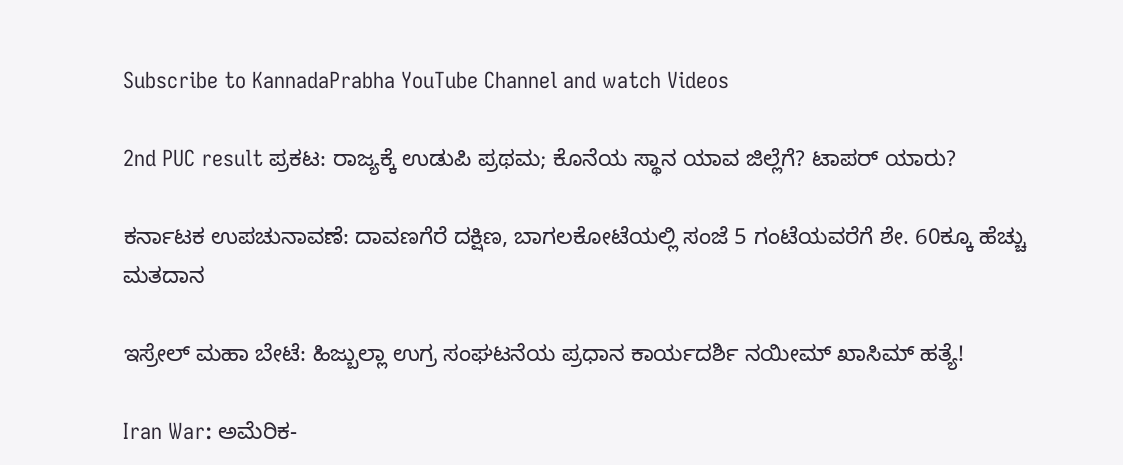Subscribe to KannadaPrabha YouTube Channel and watch Videos

2nd PUC result ಪ್ರಕಟ: ರಾಜ್ಯಕ್ಕೆ ಉಡುಪಿ ಪ್ರಥಮ; ಕೊನೆಯ ಸ್ಥಾನ ಯಾವ ಜಿಲ್ಲೆಗೆ? ಟಾಪರ್ ಯಾರು?

ಕರ್ನಾಟಕ ಉಪಚುನಾವಣೆ: ದಾವಣಗೆರೆ ದಕ್ಷಿಣ, ಬಾಗಲಕೋಟೆಯಲ್ಲಿ ಸಂಜೆ 5 ಗಂಟೆಯವರೆಗೆ ಶೇ. 60ಕ್ಕೂ ಹೆಚ್ಚು ಮತದಾನ

ಇಸ್ರೇಲ್ ಮಹಾ ಬೇಟೆ: ಹಿಜ್ಬುಲ್ಲಾ ಉಗ್ರ ಸಂಘಟನೆಯ ಪ್ರಧಾನ ಕಾರ್ಯದರ್ಶಿ ನಯೀಮ್ ಖಾಸಿಮ್ ಹತ್ಯೆ!

Iran War: ಅಮೆರಿಕ-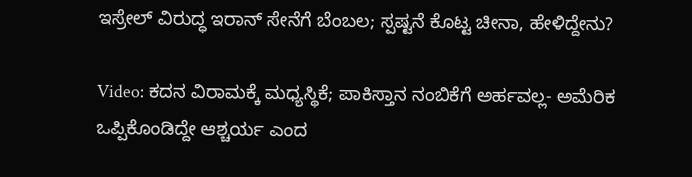ಇಸ್ರೇಲ್ ವಿರುದ್ಧ ಇರಾನ್‌ ಸೇನೆಗೆ ಬೆಂಬಲ; ಸ್ಪಷ್ಟನೆ ಕೊಟ್ಟ ಚೀನಾ, ಹೇಳಿದ್ದೇನು?

Video: ಕದನ ವಿರಾಮಕ್ಕೆ ಮಧ್ಯಸ್ಥಿಕೆ; ಪಾಕಿಸ್ತಾನ ನಂಬಿಕೆಗೆ ಅರ್ಹವಲ್ಲ- ಅಮೆರಿಕ ಒಪ್ಪಿಕೊಂಡಿದ್ದೇ ಆಶ್ಚರ್ಯ ಎಂದ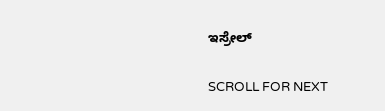ಇಸ್ರೇಲ್

SCROLL FOR NEXT